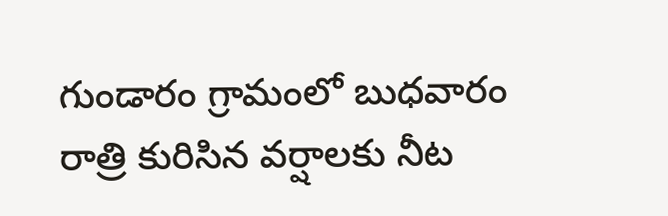గుండారం గ్రామంలో బుధవారం రాత్రి కురిసిన వర్షాలకు నీట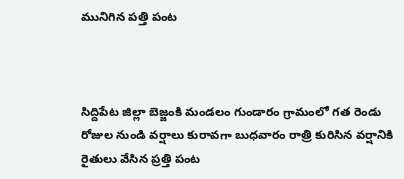మునిగిన పత్తి పంట



సిద్దిపేట జిల్లా బెజ్జంకి మండలం గుండారం గ్రామంలో గత రెండు రోజుల నుండి వర్షాలు కురావగా బుధవారం రాత్రి కురిసిన వర్షానికి రైతులు వేసిన ప్రత్తి పంట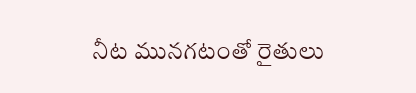నీట మునగటంతో రైతులు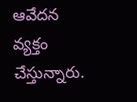ఆవేదన వ్యక్తం చేస్తున్నారు.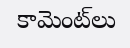కామెంట్‌లు